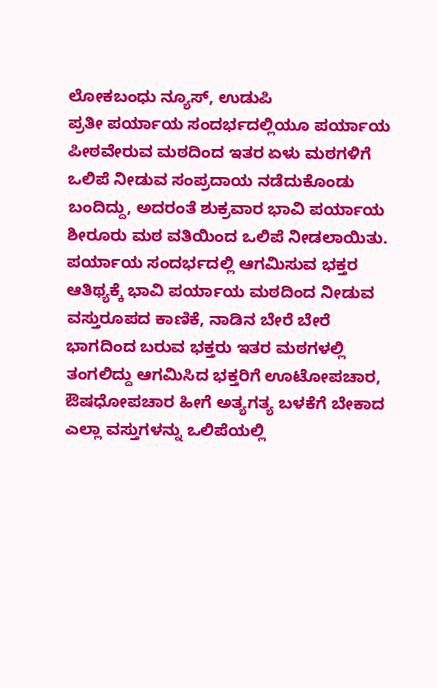ಲೋಕಬಂಧು ನ್ಯೂಸ್, ಉಡುಪಿ
ಪ್ರತೀ ಪರ್ಯಾಯ ಸಂದರ್ಭದಲ್ಲಿಯೂ ಪರ್ಯಾಯ ಪೀಠವೇರುವ ಮಠದಿಂದ ಇತರ ಏಳು ಮಠಗಳಿಗೆ ಒಲಿಪೆ ನೀಡುವ ಸಂಪ್ರದಾಯ ನಡೆದುಕೊಂಡು ಬಂದಿದ್ದು, ಅದರಂತೆ ಶುಕ್ರವಾರ ಭಾವಿ ಪರ್ಯಾಯ ಶೀರೂರು ಮಠ ವತಿಯಿಂದ ಒಲಿಪೆ ನೀಡಲಾಯಿತು.
ಪರ್ಯಾಯ ಸಂದರ್ಭದಲ್ಲಿ ಆಗಮಿಸುವ ಭಕ್ತರ ಆತಿಥ್ಯಕ್ಕೆ ಭಾವಿ ಪರ್ಯಾಯ ಮಠದಿಂದ ನೀಡುವ ವಸ್ತುರೂಪದ ಕಾಣಿಕೆ, ನಾಡಿನ ಬೇರೆ ಬೇರೆ ಭಾಗದಿಂದ ಬರುವ ಭಕ್ತರು ಇತರ ಮಠಗಳಲ್ಲಿ ತಂಗಲಿದ್ದು ಆಗಮಿಸಿದ ಭಕ್ತರಿಗೆ ಊಟೋಪಚಾರ, ಔಷಧೋಪಚಾರ ಹೀಗೆ ಅತ್ಯಗತ್ಯ ಬಳಕೆಗೆ ಬೇಕಾದ ಎಲ್ಲಾ ವಸ್ತುಗಳನ್ನು ಒಲಿಪೆಯಲ್ಲಿ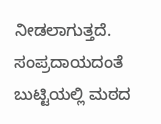ನೀಡಲಾಗುತ್ತದೆ.
ಸಂಪ್ರದಾಯದಂತೆ ಬುಟ್ಟಿಯಲ್ಲಿ ಮಠದ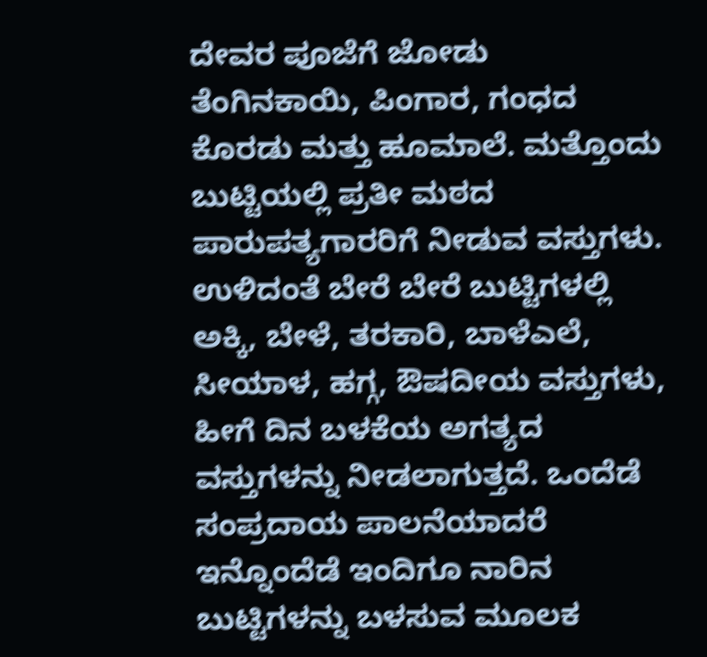ದೇವರ ಪೂಜೆಗೆ ಜೋಡು ತೆಂಗಿನಕಾಯಿ, ಪಿಂಗಾರ, ಗಂಧದ ಕೊರಡು ಮತ್ತು ಹೂಮಾಲೆ. ಮತ್ತೊಂದು ಬುಟ್ಟಿಯಲ್ಲಿ ಪ್ರತೀ ಮಠದ ಪಾರುಪತ್ಯಗಾರರಿಗೆ ನೀಡುವ ವಸ್ತುಗಳು. ಉಳಿದಂತೆ ಬೇರೆ ಬೇರೆ ಬುಟ್ಟಿಗಳಲ್ಲಿ ಅಕ್ಕಿ, ಬೇಳೆ, ತರಕಾರಿ, ಬಾಳೆಎಲೆ, ಸೀಯಾಳ, ಹಗ್ಗ, ಔಷದೀಯ ವಸ್ತುಗಳು, ಹೀಗೆ ದಿನ ಬಳಕೆಯ ಅಗತ್ಯದ ವಸ್ತುಗಳನ್ನು ನೀಡಲಾಗುತ್ತದೆ. ಒಂದೆಡೆ ಸಂಪ್ರದಾಯ ಪಾಲನೆಯಾದರೆ ಇನ್ನೊಂದೆಡೆ ಇಂದಿಗೂ ನಾರಿನ ಬುಟ್ಟಿಗಳನ್ನು ಬಳಸುವ ಮೂಲಕ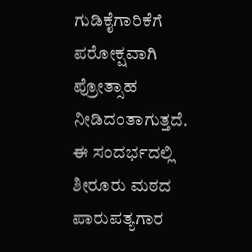ಗುಡಿಕೈಗಾರಿಕೆಗೆ ಪರೋಕ್ಷವಾಗಿ ಪ್ರೋತ್ಸಾಹ ನೀಡಿದಂತಾಗುತ್ತದೆ.
ಈ ಸಂದರ್ಭದಲ್ಲಿ ಶೀರೂರು ಮಠದ ಪಾರುಪತ್ಯಗಾರ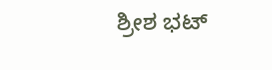ಶ್ರೀಶ ಭಟ್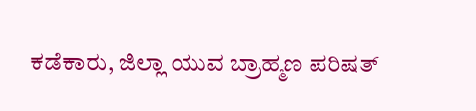ಕಡೆಕಾರು, ಜಿಲ್ಲಾ ಯುವ ಬ್ರಾಹ್ಮಣ ಪರಿಷತ್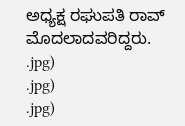ಅಧ್ಯಕ್ಷ ರಘುಪತಿ ರಾವ್ ಮೊದಲಾದವರಿದ್ದರು.
.jpg)
.jpg)
.jpg)